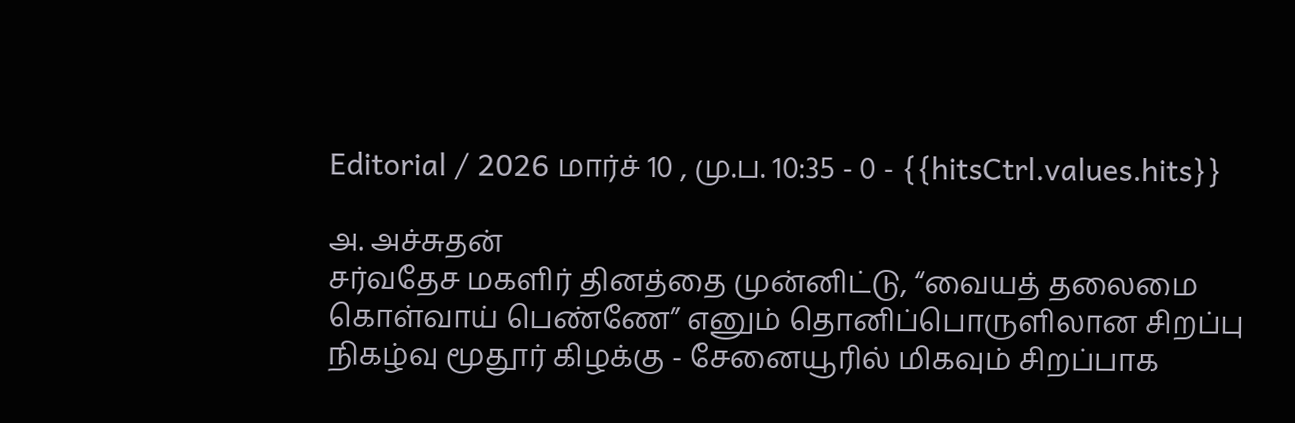Editorial / 2026 மார்ச் 10 , மு.ப. 10:35 - 0 - {{hitsCtrl.values.hits}}

அ. அச்சுதன்
சர்வதேச மகளிர் தினத்தை முன்னிட்டு, “வையத் தலைமை கொள்வாய் பெண்ணே” எனும் தொனிப்பொருளிலான சிறப்பு நிகழ்வு மூதூர் கிழக்கு - சேனையூரில் மிகவும் சிறப்பாக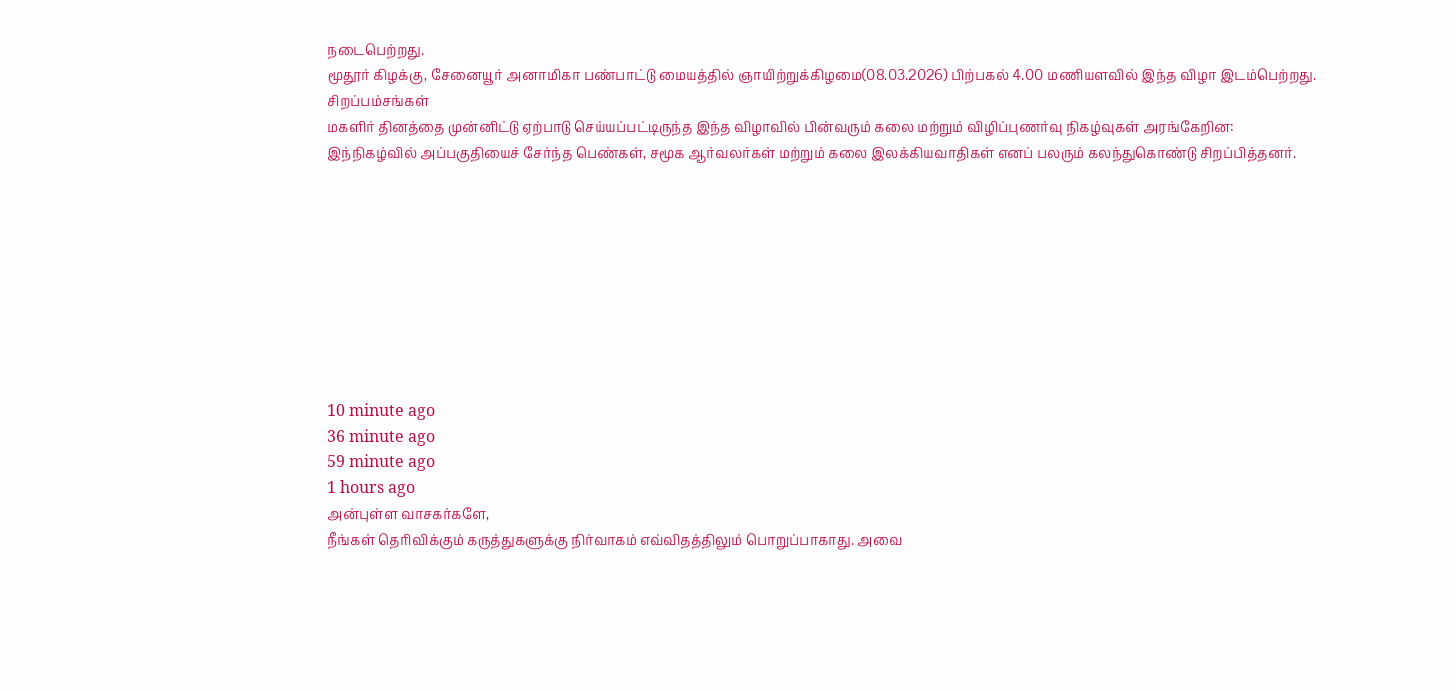நடைபெற்றது.
மூதூர் கிழக்கு, சேனையூர் அனாமிகா பண்பாட்டு மையத்தில் ஞாயிற்றுக்கிழமை(08.03.2026) பிற்பகல் 4.00 மணியளவில் இந்த விழா இடம்பெற்றது.
சிறப்பம்சங்கள்
மகளிர் தினத்தை முன்னிட்டு ஏற்பாடு செய்யப்பட்டிருந்த இந்த விழாவில் பின்வரும் கலை மற்றும் விழிப்புணர்வு நிகழ்வுகள் அரங்கேறின:
இந்நிகழ்வில் அப்பகுதியைச் சேர்ந்த பெண்கள், சமூக ஆர்வலர்கள் மற்றும் கலை இலக்கியவாதிகள் எனப் பலரும் கலந்துகொண்டு சிறப்பித்தனர்.









10 minute ago
36 minute ago
59 minute ago
1 hours ago
அன்புள்ள வாசகர்களே,
நீங்கள் தெரிவிக்கும் கருத்துகளுக்கு நிர்வாகம் எவ்விதத்திலும் பொறுப்பாகாது. அவை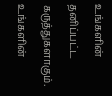உங்களின் தனிப்பட்ட கருத்துகளாகும். உங்களின்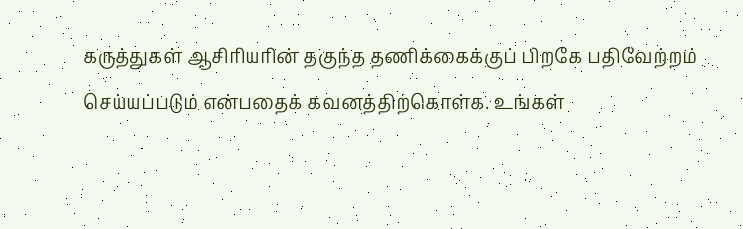கருத்துகள் ஆசிரியரின் தகுந்த தணிக்கைக்குப் பிறகே பதிவேற்றம் செய்யப்படும் என்பதைக் கவனத்திற்கொள்க. உங்கள்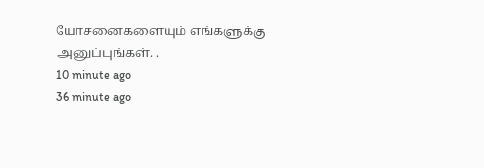யோசனைகளையும் எங்களுக்கு அனுப்புங்கள். .
10 minute ago
36 minute ago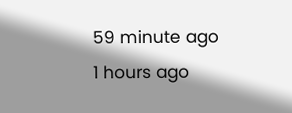59 minute ago
1 hours ago